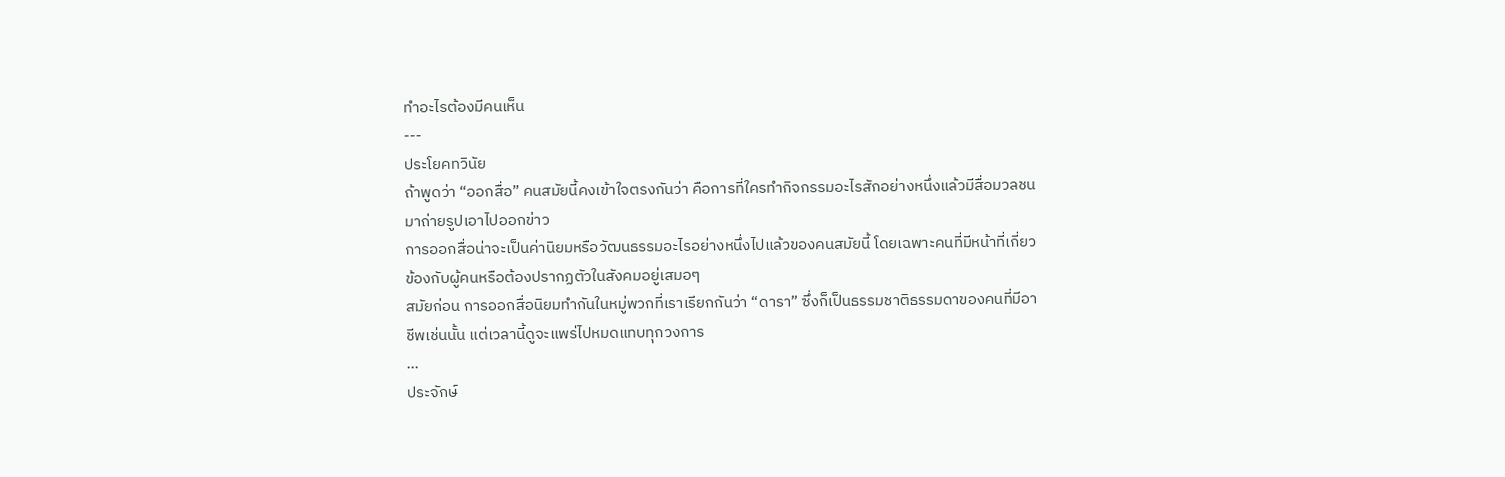ทำอะไรต้องมีคนเห็น
---
ประโยคทวินัย
ถ้าพูดว่า “ออกสื่อ” คนสมัยนี้คงเข้าใจตรงกันว่า คือการที่ใครทำกิจกรรมอะไรสักอย่างหนึ่งแล้วมีสื่อมวลชนมาถ่ายรูปเอาไปออกข่าว
การออกสื่อน่าจะเป็นค่านิยมหรือวัฒนธรรมอะไรอย่างหนึ่งไปแล้วของคนสมัยนี้ โดยเฉพาะคนที่มีหน้าที่เกี่ยวข้องกับผู้คนหรือต้องปรากฏตัวในสังคมอยู่เสมอๆ
สมัยก่อน การออกสื่อนิยมทำกันในหมู่พวกที่เราเรียกกันว่า “ดารา” ซึ่งก็เป็นธรรมชาติธรรมดาของคนที่มีอาชีพเช่นนั้น แต่เวลานี้ดูจะแพร่ไปหมดแทบทุกวงการ
...
ประจักษ์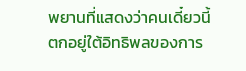พยานที่แสดงว่าคนเดี๋ยวนี้ตกอยู่ใต้อิทธิพลของการ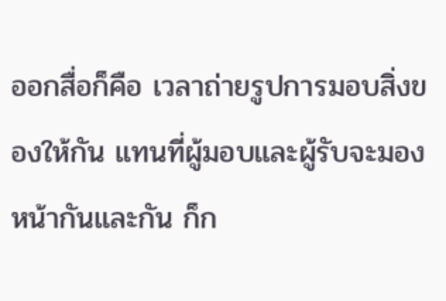ออกสื่อก็คือ เวลาถ่ายรูปการมอบสิ่งของให้กัน แทนที่ผู้มอบและผู้รับจะมองหน้ากันและกัน ก็ก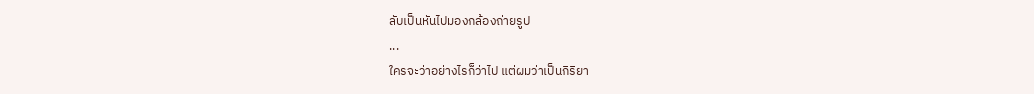ลับเป็นหันไปมองกล้องถ่ายรูป
...
ใครจะว่าอย่างไรก็ว่าไป แต่ผมว่าเป็นกิริยา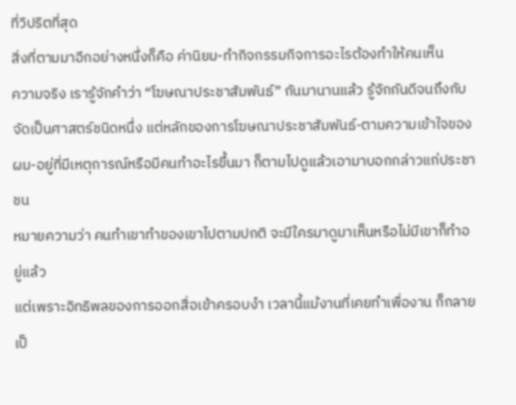ที่วิปริตที่สุด
สิ่งที่ตามมาอีกอย่างหนึ่งก็คือ ค่านิยม-ทำกิจกรรมกิจการอะไรต้องทำให้คนเห็น
ความจริง เรารู้จักคำว่า “โฆษณาประชาสัมพันธ์” กันมานานแล้ว รู้จักกันดีจนถึงกับจัดเป็นศาสตร์ชนิดหนึ่ง แต่หลักของการโฆษณาประชาสัมพันธ์-ตามความเข้าใจของผม-อยู่ที่มีเหตุการณ์หรือมีคนทำอะไรขึ้นมา ก็ตามไปดูแล้วเอามาบอกกล่าวแก่ประชาชน
หมายความว่า คนทำเขาทำของเขาไปตามปกติ จะมีใครมาดูมาเห็นหรือไม่มีเขาก็ทำอยู่แล้ว
แต่เพราะอิทธิพลของการออกสื่อเข้าครอบงำ เวลานี้แม้งานที่เคยทำเพื่องาน ก็กลายเป็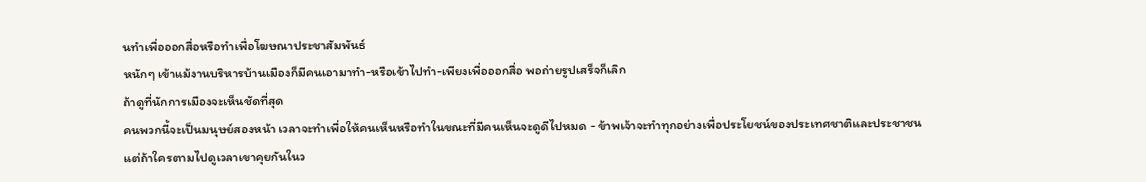นทำเพื่อออกสื่อหรือทำเพื่อโฆษณาประชาสัมพันธ์
หนักๆ เข้าแม้งานบริหารบ้านเมืองก็มีคนเอามาทำ-หรือเข้าไปทำ-เพียงเพื่อออกสื่อ พอถ่ายรูปเสร็จก็เลิก
ถ้าดูที่นักการเมืองจะเห็นชัดที่สุด
คนพวกนี้จะเป็นมนุษย์สองหน้า เวลาจะทำเพื่อให้คนเห็นหรือทำในขณะที่มีคนเห็นจะดูดีไปหมด - ข้าพเจ้าจะทำทุกอย่างเพื่อประโยชน์ของประเทศชาติและประชาชน
แต่ถ้าใครตามไปดูเวลาเขาคุยกันในว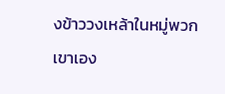งข้าววงเหล้าในหมู่พวกเขาเอง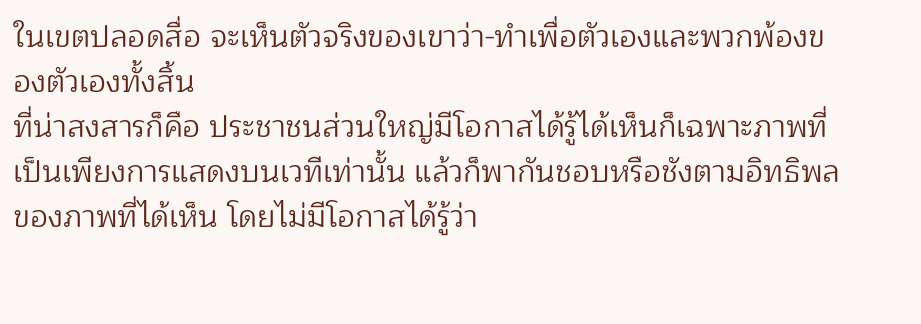ในเขตปลอดสื่อ จะเห็นตัวจริงของเขาว่า-ทำเพื่อตัวเองและพวกพ้องของตัวเองทั้งสิ้น
ที่น่าสงสารก็คือ ประชาชนส่วนใหญ่มีโอกาสได้รู้ได้เห็นก็เฉพาะภาพที่เป็นเพียงการแสดงบนเวทีเท่านั้น แล้วก็พากันชอบหรือชังตามอิทธิพลของภาพที่ได้เห็น โดยไม่มีโอกาสได้รู้ว่า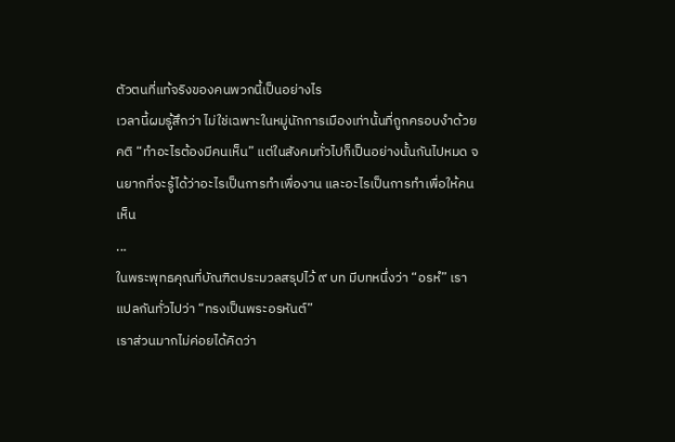ตัวตนที่แท้จริงของคนพวกนี้เป็นอย่างไร
เวลานี้ผมรู้สึกว่า ไม่ใช่เฉพาะในหมู่นักการเมืองเท่านั้นที่ถูกครอบงำด้วยคติ “ทำอะไรต้องมีคนเห็น” แต่ในสังคมทั่วไปก็เป็นอย่างนั้นกันไปหมด จนยากที่จะรู้ได้ว่าอะไรเป็นการทำเพื่องาน และอะไรเป็นการทำเพื่อให้คนเห็น
...
ในพระพุทธคุณที่บัณฑิตประมวลสรุปไว้ ๙ บท มีบทหนึ่งว่า “อรหํ” เราแปลกันทั่วไปว่า “ทรงเป็นพระอรหันต์”
เราส่วนมากไม่ค่อยได้คิดว่า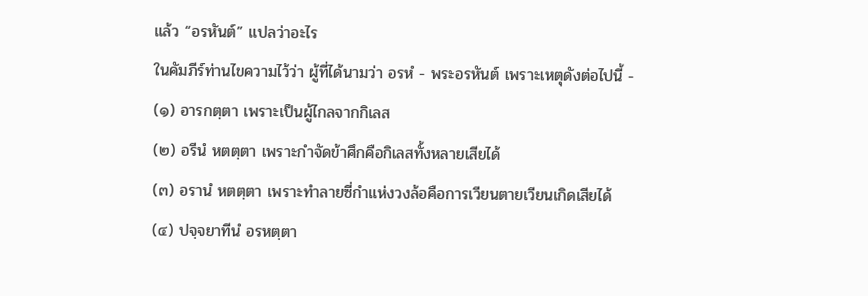แล้ว “อรหันต์” แปลว่าอะไร
ในคัมภีร์ท่านไขความไว้ว่า ผู้ที่ได้นามว่า อรหํ - พระอรหันต์ เพราะเหตุดังต่อไปนี้ -
(๑) อารกตฺตา เพราะเป็นผู้ไกลจากกิเลส
(๒) อรีนํ หตตฺตา เพราะกำจัดข้าศึกคือกิเลสทั้งหลายเสียได้
(๓) อรานํ หตตฺตา เพราะทำลายซี่กำแห่งวงล้อคือการเวียนตายเวียนเกิดเสียได้
(๔) ปจฺจยาทีนํ อรหตฺตา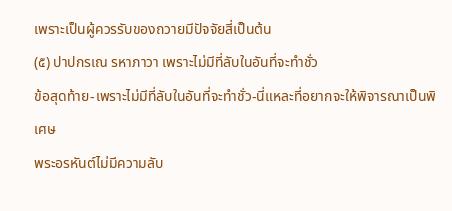เพราะเป็นผู้ควรรับของถวายมีปัจจัยสี่เป็นต้น
(๕) ปาปกรเณ รหาภาวา เพราะไม่มีที่ลับในอันที่จะทำชั่ว
ข้อสุดท้าย-เพราะไม่มีที่ลับในอันที่จะทำชั่ว-นี่แหละที่อยากจะให้พิจารณาเป็นพิเศษ
พระอรหันต์ไม่มีความลับ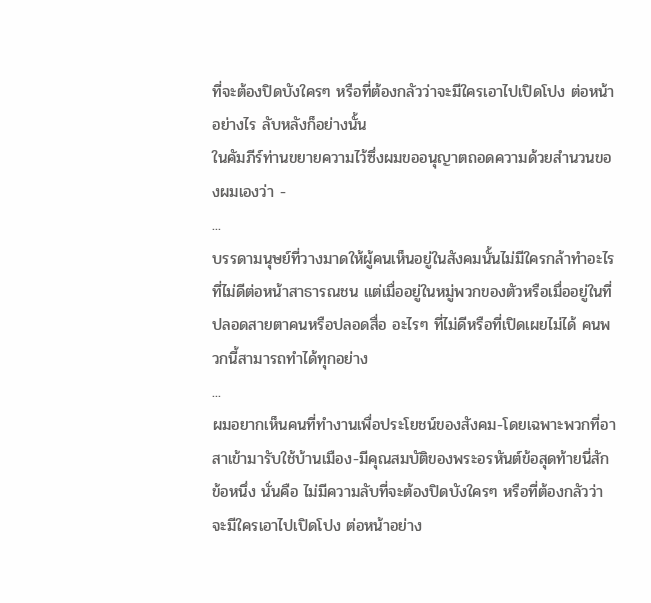ที่จะต้องปิดบังใครๆ หรือที่ต้องกลัวว่าจะมีใครเอาไปเปิดโปง ต่อหน้าอย่างไร ลับหลังก็อย่างนั้น
ในคัมภีร์ท่านขยายความไว้ซึ่งผมขออนุญาตถอดความด้วยสำนวนของผมเองว่า -
...
บรรดามนุษย์ที่วางมาดให้ผู้คนเห็นอยู่ในสังคมนั้นไม่มีใครกล้าทำอะไรที่ไม่ดีต่อหน้าสาธารณชน แต่เมื่ออยู่ในหมู่พวกของตัวหรือเมื่ออยู่ในที่ปลอดสายตาคนหรือปลอดสื่อ อะไรๆ ที่ไม่ดีหรือที่เปิดเผยไม่ได้ คนพวกนี้สามารถทำได้ทุกอย่าง
...
ผมอยากเห็นคนที่ทำงานเพื่อประโยชน์ของสังคม-โดยเฉพาะพวกที่อาสาเข้ามารับใช้บ้านเมือง-มีคุณสมบัติของพระอรหันต์ข้อสุดท้ายนี่สักข้อหนึ่ง นั่นคือ ไม่มีความลับที่จะต้องปิดบังใครๆ หรือที่ต้องกลัวว่าจะมีใครเอาไปเปิดโปง ต่อหน้าอย่าง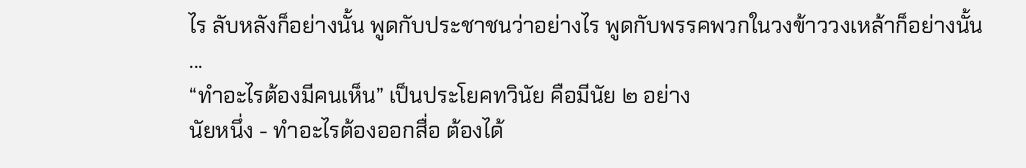ไร ลับหลังก็อย่างนั้น พูดกับประชาชนว่าอย่างไร พูดกับพรรคพวกในวงข้าววงเหล้าก็อย่างนั้น
...
“ทำอะไรต้องมีคนเห็น” เป็นประโยคทวินัย คือมีนัย ๒ อย่าง
นัยหนึ่ง - ทำอะไรต้องออกสื่อ ต้องได้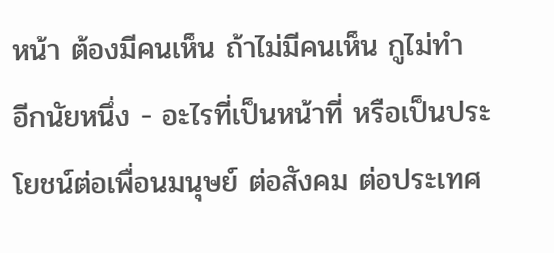หน้า ต้องมีคนเห็น ถ้าไม่มีคนเห็น กูไม่ทำ
อีกนัยหนึ่ง - อะไรที่เป็นหน้าที่ หรือเป็นประโยชน์ต่อเพื่อนมนุษย์ ต่อสังคม ต่อประเทศ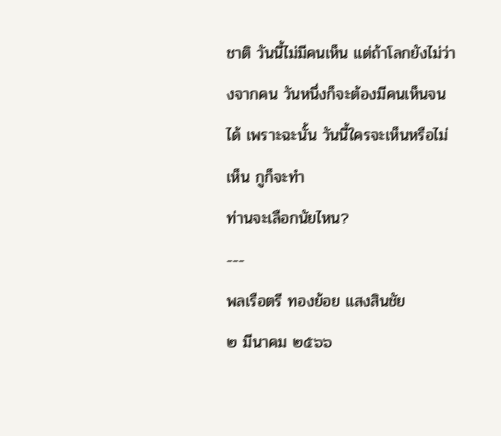ชาติ วันนี้ไม่มีคนเห็น แต่ถ้าโลกยังไม่ว่างจากคน วันหนึ่งก็จะต้องมีคนเห็นจนได้ เพราะฉะนั้น วันนี้ใครจะเห็นหรือไม่เห็น กูก็จะทำ
ท่านจะเลือกนัยไหน?
---
พลเรือตรี ทองย้อย แสงสินชัย
๒ มีนาคม ๒๕๖๖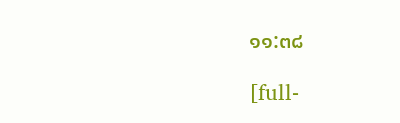๑๑:๓๘

[full-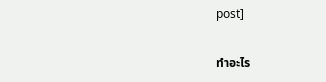post]

ทำอะไร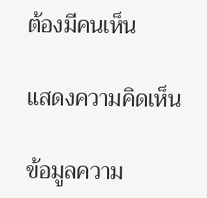ต้องมีคนเห็น

แสดงความคิดเห็น

ข้อมูลความ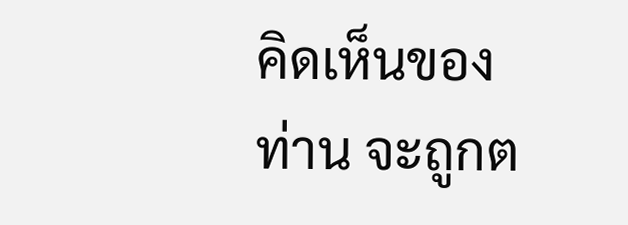คิดเห็นของท่าน จะถูกต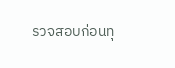รวจสอบก่อนทุ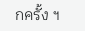กครั้ง ฯ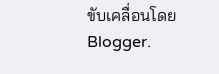ขับเคลื่อนโดย Blogger.